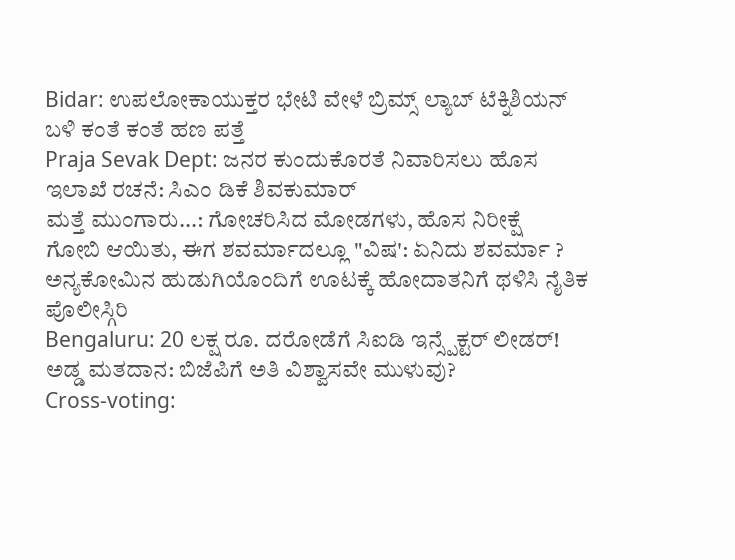Bidar: ಉಪಲೋಕಾಯುಕ್ತರ ಭೇಟಿ ವೇಳೆ ಬ್ರಿಮ್ಸ್ ಲ್ಯಾಬ್ ಟೆಕ್ನಿಶಿಯನ್ ಬಳಿ ಕಂತೆ ಕಂತೆ ಹಣ ಪತ್ತೆ
Praja Sevak Dept: ಜನರ ಕುಂದುಕೊರತೆ ನಿವಾರಿಸಲು ಹೊಸ ಇಲಾಖೆ ರಚನೆ: ಸಿಎಂ ಡಿಕೆ ಶಿವಕುಮಾರ್
ಮತ್ತೆ ಮುಂಗಾರು...: ಗೋಚರಿಸಿದ ಮೋಡಗಳು, ಹೊಸ ನಿರೀಕ್ಷೆ
ಗೋಬಿ ಆಯಿತು, ಈಗ ಶವರ್ಮಾದಲ್ಲೂ "ವಿಷ': ಏನಿದು ಶವರ್ಮಾ ?
ಅನ್ಯಕೋಮಿನ ಹುಡುಗಿಯೊಂದಿಗೆ ಊಟಕ್ಕೆ ಹೋದಾತನಿಗೆ ಥಳಿಸಿ ನೈತಿಕ ಪೊಲೀಸ್ಗಿರಿ
Bengaluru: 20 ಲಕ್ಷ ರೂ. ದರೋಡೆಗೆ ಸಿಐಡಿ ಇನ್ಸ್ಪೆಕ್ಟರ್ ಲೀಡರ್!
ಅಡ್ಡ ಮತದಾನ: ಬಿಜೆಪಿಗೆ ಅತಿ ವಿಶ್ವಾಸವೇ ಮುಳುವು?
Cross-voting: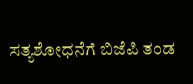ಸತ್ಯಶೋಧನೆಗೆ ಬಿಜೆಪಿ ತಂಡ